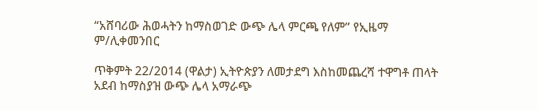“አሸባሪው ሕወሓትን ከማስወገድ ውጭ ሌላ ምርጫ የለም” የኢዜማ ም/ሊቀመንበር

ጥቅምት 22/2014 (ዋልታ) ኢትዮጵያን ለመታደግ እስከመጨረሻ ተዋግቶ ጠላት አደብ ከማስያዝ ውጭ ሌላ አማራጭ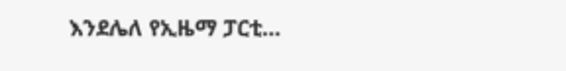እንደሌለ የኢዜማ ፓርቲ…